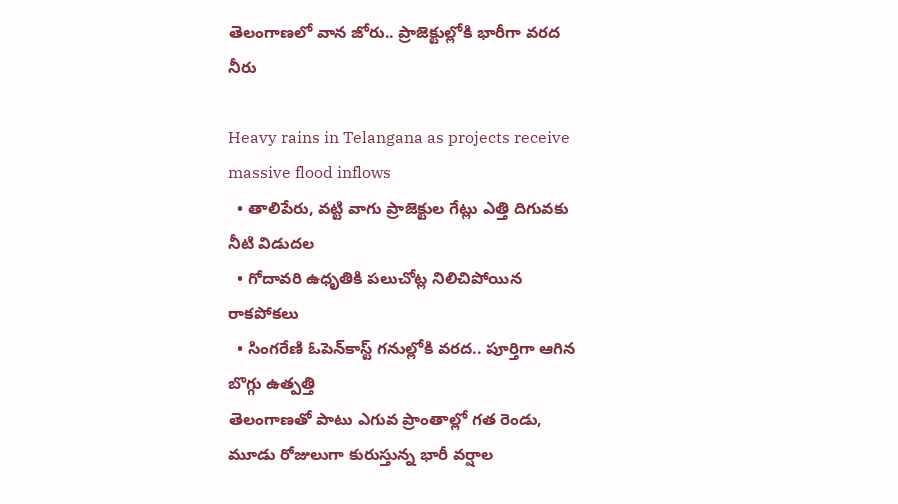తెలంగాణలో వాన జోరు.. ప్రాజెక్టుల్లోకి భారీగా వరద నీరు

Heavy rains in Telangana as projects receive massive flood inflows
  • తాలిపేరు, వట్టి వాగు ప్రాజెక్టుల గేట్లు ఎత్తి దిగువకు నీటి విడుదల
  • గోదావరి ఉధృతికి పలుచోట్ల నిలిచిపోయిన రాకపోకలు
  • సింగరేణి ఓపెన్‌కాస్ట్ గనుల్లోకి వరద.. పూర్తిగా ఆగిన బొగ్గు ఉత్పత్తి
తెలంగాణతో పాటు ఎగువ ప్రాంతాల్లో గత రెండు, మూడు రోజులుగా కురుస్తున్న భారీ వర్షాల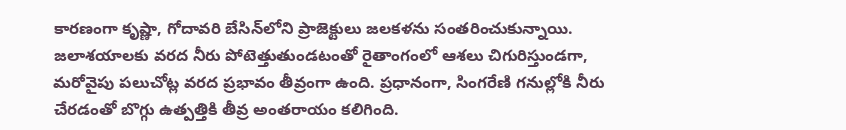కారణంగా కృష్ణా, గోదావరి బేసిన్‌లోని ప్రాజెక్టులు జలకళను సంతరించుకున్నాయి. జలాశయాలకు వరద నీరు పోటెత్తుతుండటంతో రైతాంగంలో ఆశలు చిగురిస్తుండగా, మరోవైపు పలుచోట్ల వరద ప్రభావం తీవ్రంగా ఉంది. ప్రధానంగా, సింగరేణి గనుల్లోకి నీరు చేరడంతో బొగ్గు ఉత్పత్తికి తీవ్ర అంతరాయం కలిగింది.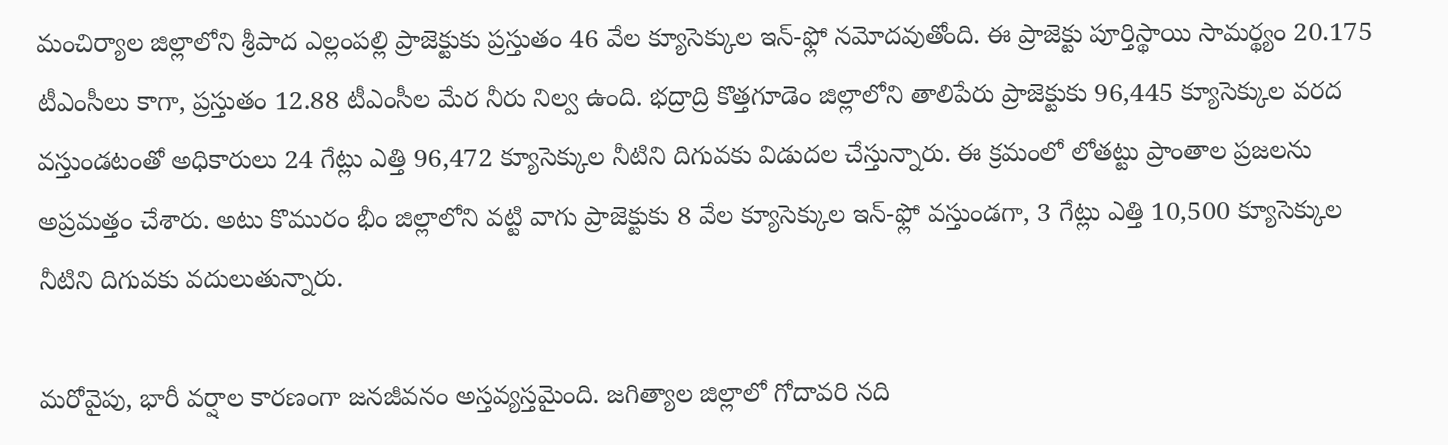మంచిర్యాల జిల్లాలోని శ్రీపాద ఎల్లంపల్లి ప్రాజెక్టుకు ప్రస్తుతం 46 వేల క్యూసెక్కుల ఇన్-ఫ్లో నమోదవుతోంది. ఈ ప్రాజెక్టు పూర్తిస్థాయి సామర్థ్యం 20.175 టీఎంసీలు కాగా, ప్రస్తుతం 12.88 టీఎంసీల మేర నీరు నిల్వ ఉంది. భద్రాద్రి కొత్తగూడెం జిల్లాలోని తాలిపేరు ప్రాజెక్టుకు 96,445 క్యూసెక్కుల వరద వస్తుండటంతో అధికారులు 24 గేట్లు ఎత్తి 96,472 క్యూసెక్కుల నీటిని దిగువకు విడుదల చేస్తున్నారు. ఈ క్రమంలో లోతట్టు ప్రాంతాల ప్రజలను అప్రమత్తం చేశారు. అటు కొమురం భీం జిల్లాలోని వట్టి వాగు ప్రాజెక్టుకు 8 వేల క్యూసెక్కుల ఇన్-ఫ్లో వస్తుండగా, 3 గేట్లు ఎత్తి 10,500 క్యూసెక్కుల నీటిని దిగువకు వదులుతున్నారు.

మరోవైపు, భారీ వర్షాల కారణంగా జనజీవనం అస్తవ్యస్తమైంది. జగిత్యాల జిల్లాలో గోదావరి నది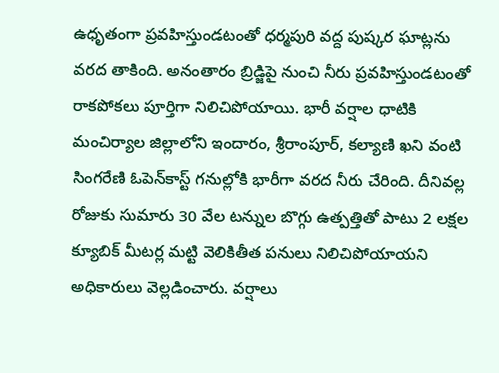ఉధృతంగా ప్రవహిస్తుండటంతో ధర్మపురి వద్ద పుష్కర ఘాట్లను వరద తాకింది. అనంతారం బ్రిడ్జిపై నుంచి నీరు ప్రవహిస్తుండటంతో రాకపోకలు పూర్తిగా నిలిచిపోయాయి. భారీ వర్షాల ధాటికి మంచిర్యాల జిల్లాలోని ఇందారం, శ్రీరాంపూర్, కల్యాణి ఖని వంటి సింగరేణి ఓపెన్‌కాస్ట్ గనుల్లోకి భారీగా వరద నీరు చేరింది. దీనివల్ల రోజుకు సుమారు 30 వేల టన్నుల బొగ్గు ఉత్పత్తితో పాటు 2 లక్షల క్యూబిక్ మీటర్ల మట్టి వెలికితీత పనులు నిలిచిపోయాయని అధికారులు వెల్లడించారు. వర్షాలు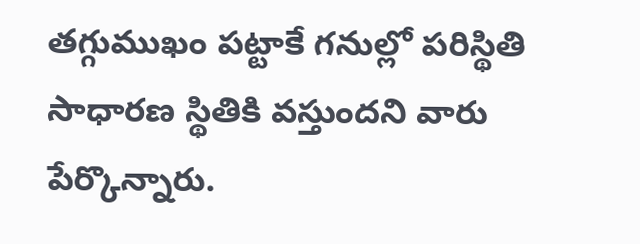తగ్గుముఖం పట్టాకే గనుల్లో పరిస్థితి సాధారణ స్థితికి వస్తుందని వారు పేర్కొన్నారు.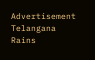Advertisement
Telangana Rains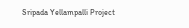Sripada Yellampalli Project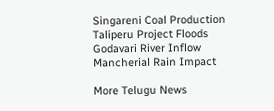Singareni Coal Production
Taliperu Project Floods
Godavari River Inflow
Mancherial Rain Impact

More Telugu News